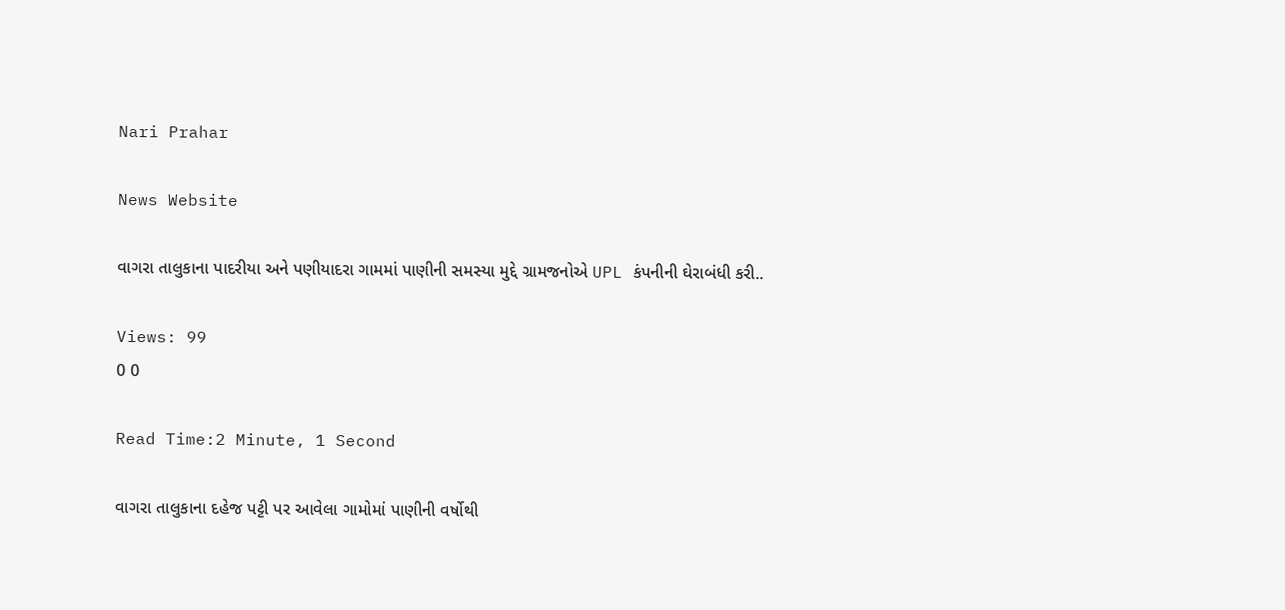Nari Prahar

News Website

વાગરા તાલુકાના પાદરીયા અને પણીયાદરા ગામમાં પાણીની સમસ્યા મુદ્દે ગ્રામજનોએ UPL કંપનીની ઘેરાબંધી કરી..

Views: 99
0 0

Read Time:2 Minute, 1 Second

વાગરા તાલુકાના દહેજ પટ્ટી પર આવેલા ગામોમાં પાણીની વર્ષોથી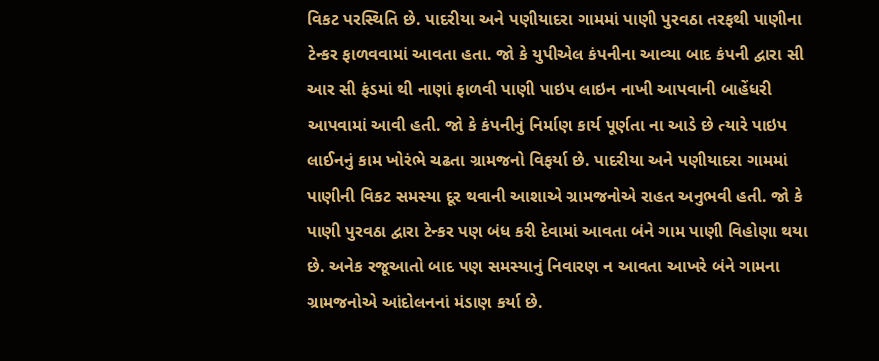વિકટ પરસ્થિતિ છે. પાદરીયા અને પણીયાદરા ગામમાં પાણી પુરવઠા તરફથી પાણીના ટેન્કર ફાળવવામાં આવતા હતા. જો કે યુપીએલ કંપનીના આવ્યા બાદ કંપની દ્વારા સી આર સી ફંડમાં થી નાણાં ફાળવી પાણી પાઇપ લાઇન નાખી આપવાની બાહેંધરી આપવામાં આવી હતી. જો કે કંપનીનું નિર્માણ કાર્ય પૂર્ણતા ના આડે છે ત્યારે પાઇપ લાઈનનું કામ ખોરંભે ચઢતા ગ્રામજનો વિફર્યા છે. પાદરીયા અને પણીયાદરા ગામમાં પાણીની વિકટ સમસ્યા દૂર થવાની આશાએ ગ્રામજનોએ રાહત અનુભવી હતી. જો કે પાણી પુરવઠા દ્વારા ટેન્કર પણ બંધ કરી દેવામાં આવતા બંને ગામ પાણી વિહોણા થયા છે. અનેક રજૂઆતો બાદ પણ સમસ્યાનું નિવારણ ન આવતા આખરે બંને ગામના ગ્રામજનોએ આંદોલનનાં મંડાણ કર્યા છે.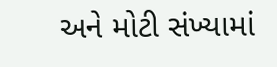અને મોટી સંખ્યામાં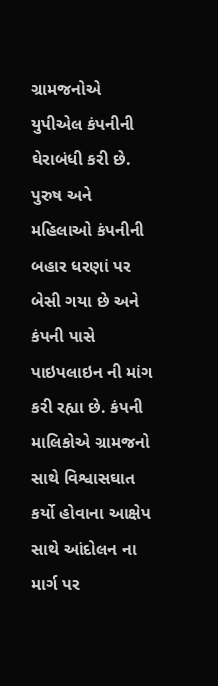ગ્રામજનોએ યુપીએલ કંપનીની ઘેરાબંધી કરી છે. પુરુષ અને મહિલાઓ કંપનીની બહાર ધરણાં પર બેસી ગયા છે અને કંપની પાસે પાઇપલાઇન ની માંગ કરી રહ્યા છે. કંપની માલિકોએ ગ્રામજનો સાથે વિશ્વાસઘાત કર્યો હોવાના આક્ષેપ સાથે આંદોલન ના માર્ગ પર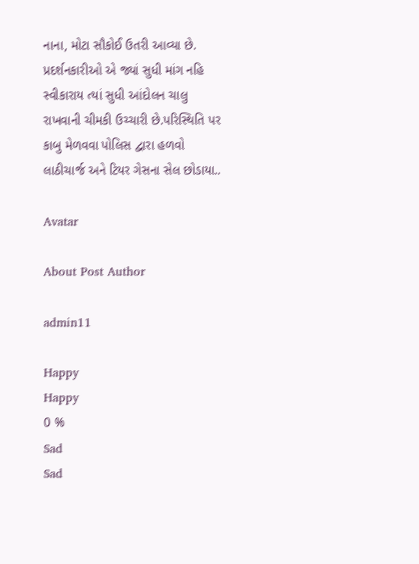નાના, મોટા સૌકોઈ ઉતરી આવ્યા છે. પ્રદર્શનકારીઓ એ જ્યાં સુધી માંગ નહિ સ્વીકારાય ત્યાં સુધી આંદોલન ચાલુ રાખવાની ચીમકી ઉચ્ચારી છે.પરિસ્થિતિ પર કાબુ મેળવવા પોલિસ દ્વારા હળવો લાઠીચાર્જ અને ટિયર ગેસના સેલ છોડાયા..

Avatar

About Post Author

admin11

Happy
Happy
0 %
Sad
Sad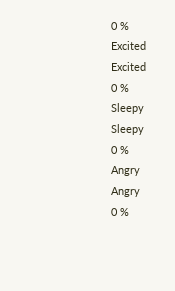0 %
Excited
Excited
0 %
Sleepy
Sleepy
0 %
Angry
Angry
0 %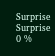Surprise
Surprise
0 %